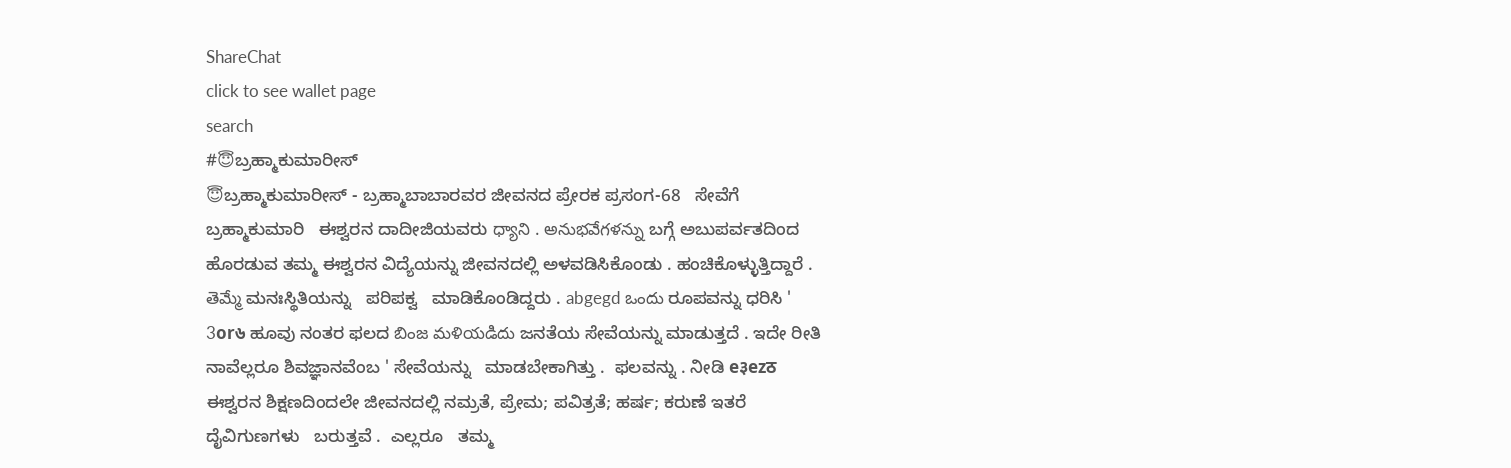ShareChat
click to see wallet page
search
#😇ಬ್ರಹ್ಮಾಕುಮಾರೀಸ್
😇ಬ್ರಹ್ಮಾಕುಮಾರೀಸ್ - ಬ್ರಹ್ಮಾಬಾಬಾರವರ ಜೀವನದ ಪ್ರೇರಕ ಪ್ರಸಂಗ-68   ಸೇವೆಗೆ ಬ್ರಹ್ಮಾಕುಮಾರಿ   ಈಶ್ವರನ ದಾದೀಜಿಯವರು ధ్యాని . అనుభవేగళన్ను ಬಗ್ಗೆ ಅಬುಪರ್ವತದಿಂದ ಹೊರಡುವ ತಮ್ಮ ಈಶ್ವರನ ವಿದ್ಯೆಯನ್ನು ಜೀವನದಲ್ಲಿ ಅಳವಡಿಸಿಕೊಂಡು . ಹಂಚಿಕೊಳ್ಳುತ್ತಿದ್ದಾರೆ . తెమ్మే ಮನಃಸ್ಥಿತಿಯನ್ನು   ಪರಿಪಕ್ವ   ಮಾಡಿಕೊಂಡಿದ್ದರು . abgegd ఒందు ರೂಪವನ್ನು ಧರಿಸಿ ' 3or৬ ಹೂವು ನಂತರ ಫಲದ బింజ మళియడిదు ಜನತೆಯ ಸೇವೆಯನ್ನು ಮಾಡುತ್ತದೆ . ಇದೇ ರೀತಿ ನಾವೆಲ್ಲರೂ ಶಿವಜ್ಞಾನವೆಂಬ ' ಸೇವೆಯನ್ನು   ಮಾಡಬೇಕಾಗಿತ್ತು .  ಫಲವನ್ನು . ನೀಡಿ e३ezठ ಈಶ್ವರನ ಶಿಕ್ಷಣದಿಂದಲೇ ಜೀವನದಲ್ಲಿ ನಮ್ರತೆ, ಪ್ರೇಮ; ಪವಿತ್ರತೆ; ಹರ್ಷ; ಕರುಣೆ ಇತರೆ  ದೈವಿಗುಣಗಳು   ಬರುತ್ತವೆ .  ಎಲ್ಲರೂ   ತಮ್ಮ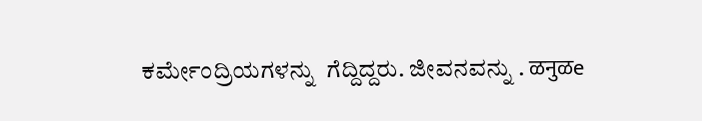ಕರ್ಮೇಂದ್ರಿಯಗಳನ್ನು  ಗೆದ್ದಿದ್ದರು. ಜೀವನವನ್ನು . ळनुळe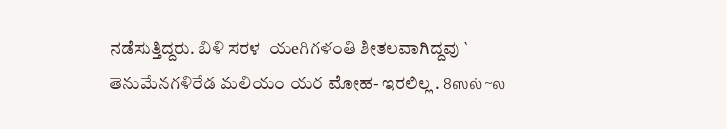ನಡೆಸುತ್ತಿದ್ದರು. బిళి ಸರಳ  యeగిగళంతి ಶೀತಲವಾಗಿದ್ದವು ` తెనుమేనగళిరేడ మలియం యర ಮೋಹ- ಇರಲಿಲ್ಲ . 8ஸல் ~ல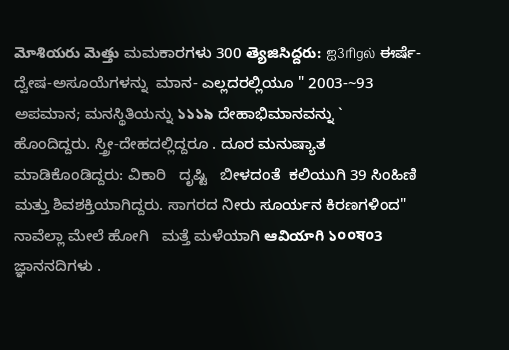మోశియరు మెత్తు ಮಮಕಾರಗಳು 300 త్యెజిసిద్దరు: ஐ3ரிgல் ಈರ್ಷೆ-ದ್ವೇಷ-ಅಸೂಯೆಗಳನ್ನು  ಮಾನ- ಎಲ್ಲದರಲ್ಲಿಯೂ " 2003-~93 ಅಪಮಾನ; ಮನಸ್ಥಿತಿಯನ್ನು ১১১৯ ದೇಹಾಭಿಮಾನವನ್ನು ` ಹೊಂದಿದ್ದರು. ಸ್ತ್ರೀ-ದೇಹದಲ್ಲಿದ್ದರೂ . ದೂರ ಮನುಷ್ಯಾತ ಮಾಡಿಕೊಂಡಿದ್ದರು: ವಿಕಾರಿ   ದೃಷ್ಟಿ   ಬೀಳದಂತೆ  ಕಲಿಯುಗಿ 39 ಸಿಂಹಿಣಿ ಮತ್ತು ಶಿವಶಕ್ತಿಯಾಗಿದ್ದರು. ಸಾಗರದ ನೀರು ಸೂರ್ಯನ ಕಿರಣಗಳಿಂದ" ನಾವೆಲ್ಲಾ ಮೇಲೆ ಹೋಗಿ   ಮತ್ತೆ ಮಳೆಯಾಗಿ ఆవియాగి ১০০ষ০3 ಜ್ಞಾನನದಿಗಳು .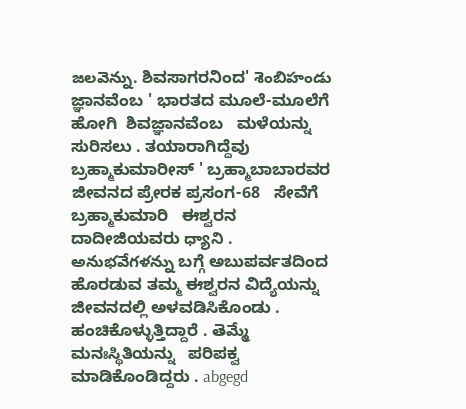జలవెన్ను. ಶಿವಸಾಗರನಿಂದ' శెంబిహండు ಜ್ಞಾನವೆಂಬ ' ಭಾರತದ ಮೂಲೆ-ಮೂಲೆಗೆ  ಹೋಗಿ  ಶಿವಜ್ಞಾನವೆಂಬ   ಮಳೆಯನ್ನು   ಸುರಿಸಲು . ತಯಾರಾಗಿದ್ದೆವು  ಬ್ರಹ್ಮಾಕುಮಾರೀಸ್ ' ಬ್ರಹ್ಮಾಬಾಬಾರವರ ಜೀವನದ ಪ್ರೇರಕ ಪ್ರಸಂಗ-68   ಸೇವೆಗೆ ಬ್ರಹ್ಮಾಕುಮಾರಿ   ಈಶ್ವರನ ದಾದೀಜಿಯವರು ధ్యాని . అనుభవేగళన్ను ಬಗ್ಗೆ ಅಬುಪರ್ವತದಿಂದ ಹೊರಡುವ ತಮ್ಮ ಈಶ್ವರನ ವಿದ್ಯೆಯನ್ನು ಜೀವನದಲ್ಲಿ ಅಳವಡಿಸಿಕೊಂಡು . ಹಂಚಿಕೊಳ್ಳುತ್ತಿದ್ದಾರೆ . తెమ్మే ಮನಃಸ್ಥಿತಿಯನ್ನು   ಪರಿಪಕ್ವ   ಮಾಡಿಕೊಂಡಿದ್ದರು . abgegd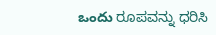ఒందు ರೂಪವನ್ನು ಧರಿಸಿ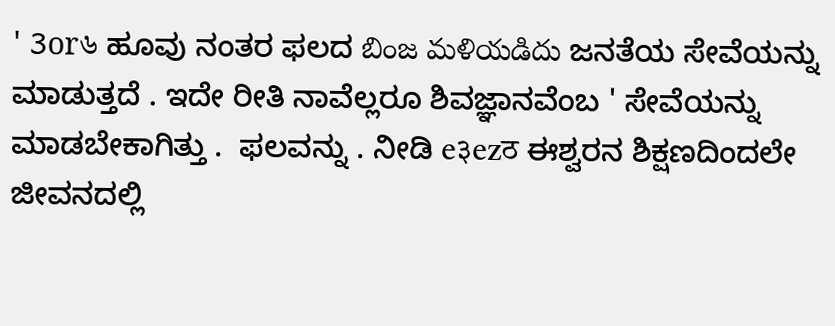' 3or৬ ಹೂವು ನಂತರ ಫಲದ బింజ మళియడిదు ಜನತೆಯ ಸೇವೆಯನ್ನು ಮಾಡುತ್ತದೆ . ಇದೇ ರೀತಿ ನಾವೆಲ್ಲರೂ ಶಿವಜ್ಞಾನವೆಂಬ ' ಸೇವೆಯನ್ನು   ಮಾಡಬೇಕಾಗಿತ್ತು .  ಫಲವನ್ನು . ನೀಡಿ e३ezठ ಈಶ್ವರನ ಶಿಕ್ಷಣದಿಂದಲೇ ಜೀವನದಲ್ಲಿ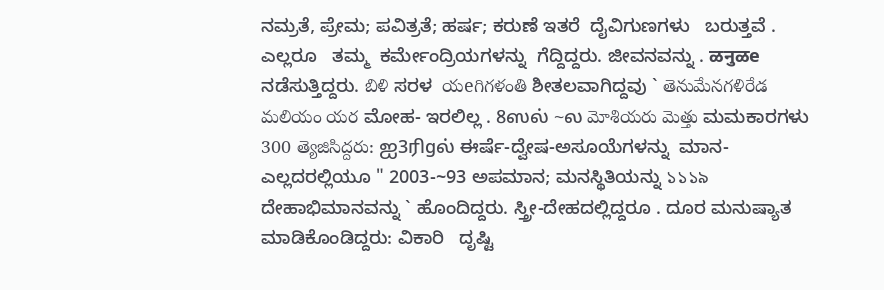ನಮ್ರತೆ, ಪ್ರೇಮ; ಪವಿತ್ರತೆ; ಹರ್ಷ; ಕರುಣೆ ಇತರೆ  ದೈವಿಗುಣಗಳು   ಬರುತ್ತವೆ .  ಎಲ್ಲರೂ   ತಮ್ಮ  ಕರ್ಮೇಂದ್ರಿಯಗಳನ್ನು  ಗೆದ್ದಿದ್ದರು. ಜೀವನವನ್ನು . ळनुळe ನಡೆಸುತ್ತಿದ್ದರು. బిళి ಸರಳ  యeగిగళంతి ಶೀತಲವಾಗಿದ್ದವು ` తెనుమేనగళిరేడ మలియం యర ಮೋಹ- ಇರಲಿಲ್ಲ . 8ஸல் ~ல మోశియరు మెత్తు ಮಮಕಾರಗಳು 300 త్యెజిసిద్దరు: ஐ3ரிgல் ಈರ್ಷೆ-ದ್ವೇಷ-ಅಸೂಯೆಗಳನ್ನು  ಮಾನ- ಎಲ್ಲದರಲ್ಲಿಯೂ " 2003-~93 ಅಪಮಾನ; ಮನಸ್ಥಿತಿಯನ್ನು ১১১৯ ದೇಹಾಭಿಮಾನವನ್ನು ` ಹೊಂದಿದ್ದರು. ಸ್ತ್ರೀ-ದೇಹದಲ್ಲಿದ್ದರೂ . ದೂರ ಮನುಷ್ಯಾತ ಮಾಡಿಕೊಂಡಿದ್ದರು: ವಿಕಾರಿ   ದೃಷ್ಟಿ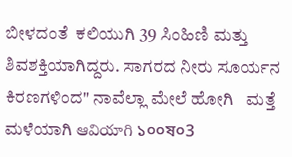ಬೀಳದಂತೆ  ಕಲಿಯುಗಿ 39 ಸಿಂಹಿಣಿ ಮತ್ತು ಶಿವಶಕ್ತಿಯಾಗಿದ್ದರು. ಸಾಗರದ ನೀರು ಸೂರ್ಯನ ಕಿರಣಗಳಿಂದ" ನಾವೆಲ್ಲಾ ಮೇಲೆ ಹೋಗಿ   ಮತ್ತೆ ಮಳೆಯಾಗಿ ఆవియాగి ১০০ষ০3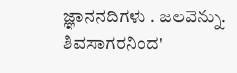ಜ್ಞಾನನದಿಗಳು . జలవెన్ను. ಶಿವಸಾಗರನಿಂದ'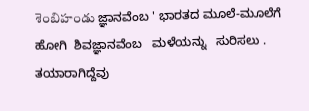శెంబిహండు ಜ್ಞಾನವೆಂಬ ' ಭಾರತದ ಮೂಲೆ-ಮೂಲೆಗೆ  ಹೋಗಿ  ಶಿವಜ್ಞಾನವೆಂಬ   ಮಳೆಯನ್ನು   ಸುರಿಸಲು . ತಯಾರಾಗಿದ್ದೆವು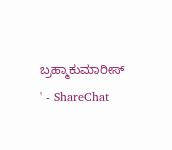ಬ್ರಹ್ಮಾಕುಮಾರೀಸ್ ' - ShareChat